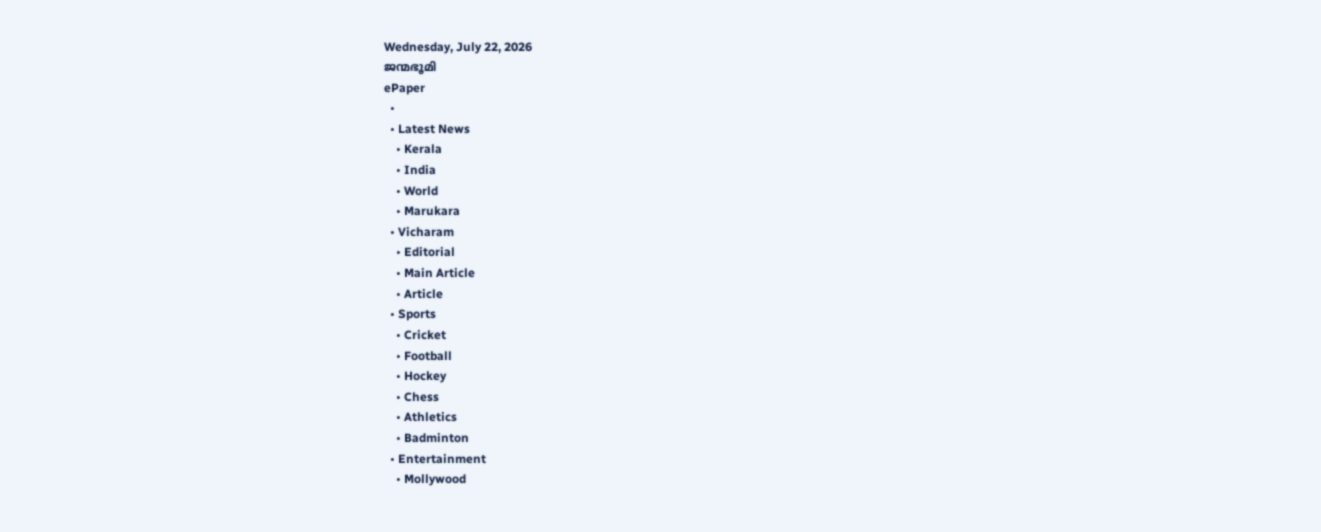Wednesday, July 22, 2026
ജന്മഭൂമി
ePaper
  •
  • Latest News
    • Kerala
    • India
    • World
    • Marukara
  • Vicharam
    • Editorial
    • Main Article
    • Article
  • Sports
    • Cricket
    • Football
    • Hockey
    • Chess
    • Athletics
    • Badminton
  • Entertainment
    • Mollywood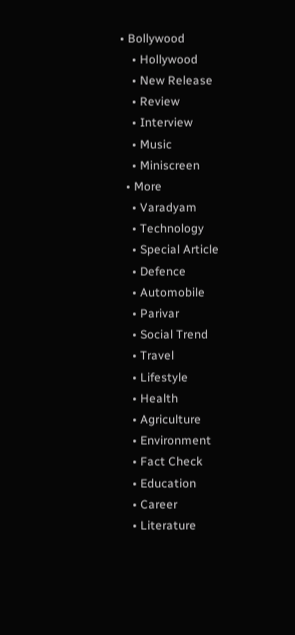• Bollywood
    • Hollywood
    • New Release
    • Review
    • Interview
    • Music
    • Miniscreen
  • More
    • Varadyam
    • Technology
    • Special Article
    • Defence
    • Automobile
    • Parivar
    • Social Trend
    • Travel
    • Lifestyle
    • Health
    • Agriculture
    • Environment
    • Fact Check
    • Education
    • Career
    • Literature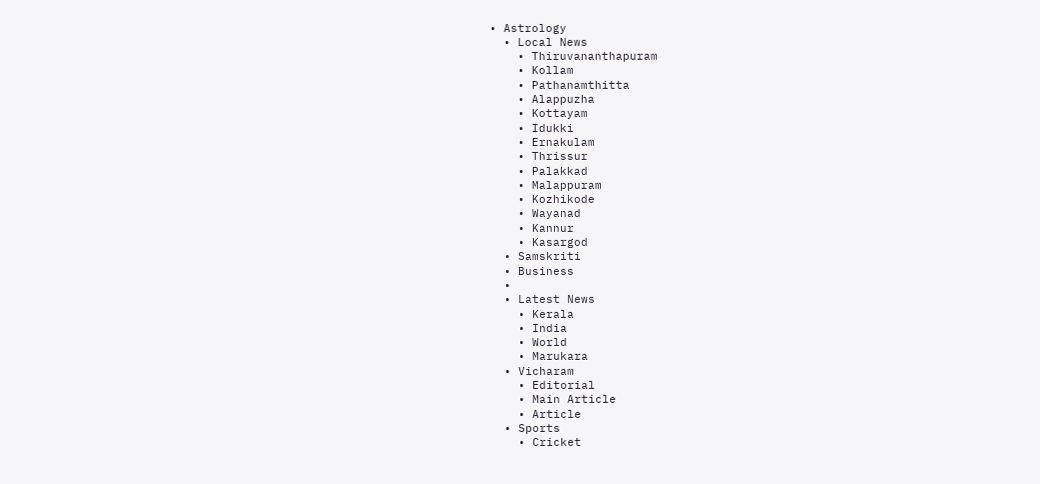• Astrology
  • Local News
    • Thiruvananthapuram
    • Kollam
    • Pathanamthitta
    • Alappuzha
    • Kottayam
    • Idukki
    • Ernakulam
    • Thrissur
    • Palakkad
    • Malappuram
    • Kozhikode
    • Wayanad
    • Kannur
    • Kasargod
  • Samskriti
  • Business
  •
  • Latest News
    • Kerala
    • India
    • World
    • Marukara
  • Vicharam
    • Editorial
    • Main Article
    • Article
  • Sports
    • Cricket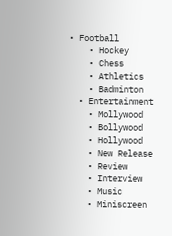• Football
    • Hockey
    • Chess
    • Athletics
    • Badminton
  • Entertainment
    • Mollywood
    • Bollywood
    • Hollywood
    • New Release
    • Review
    • Interview
    • Music
    • Miniscreen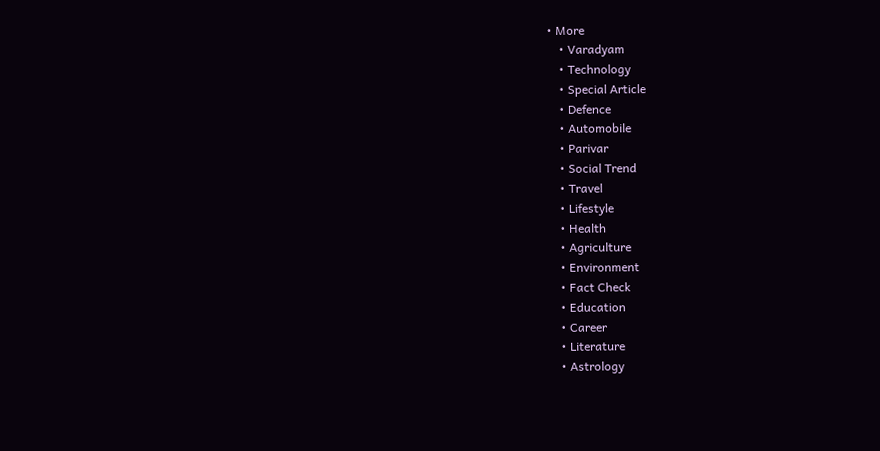• More
    • Varadyam
    • Technology
    • Special Article
    • Defence
    • Automobile
    • Parivar
    • Social Trend
    • Travel
    • Lifestyle
    • Health
    • Agriculture
    • Environment
    • Fact Check
    • Education
    • Career
    • Literature
    • Astrology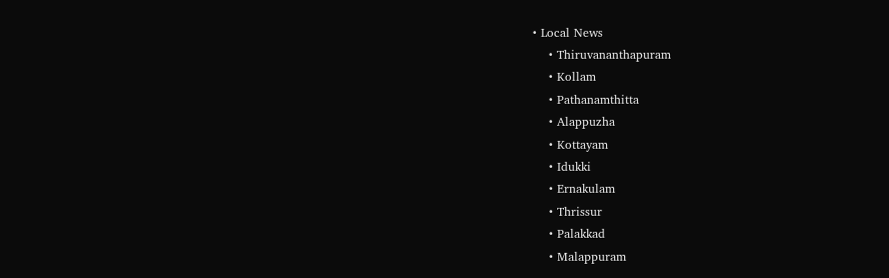• Local News
    • Thiruvananthapuram
    • Kollam
    • Pathanamthitta
    • Alappuzha
    • Kottayam
    • Idukki
    • Ernakulam
    • Thrissur
    • Palakkad
    • Malappuram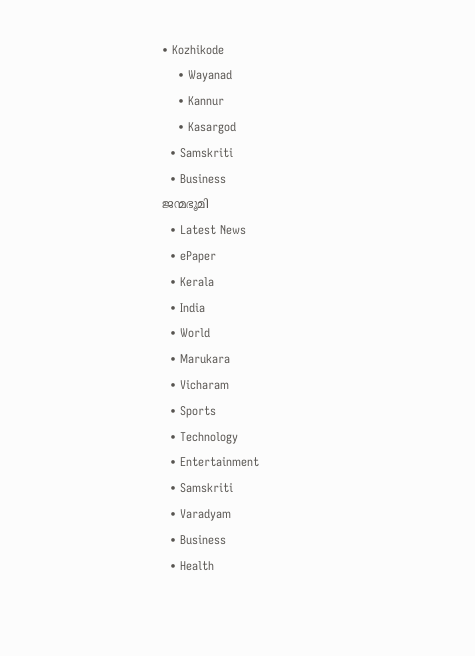• Kozhikode
    • Wayanad
    • Kannur
    • Kasargod
  • Samskriti
  • Business
ജന്മഭൂമി
  • Latest News
  • ePaper
  • Kerala
  • India
  • World
  • Marukara
  • Vicharam
  • Sports
  • Technology
  • Entertainment
  • Samskriti
  • Varadyam
  • Business
  • Health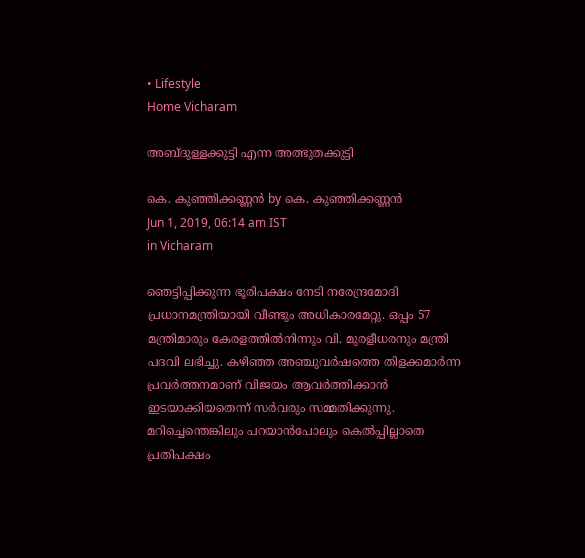• Lifestyle
Home Vicharam

അബ്ദുള്ളക്കുട്ടി എന്ന അത്ഭുതക്കുട്ടി

കെ. കുഞ്ഞിക്കണ്ണന്‍ by കെ. കുഞ്ഞിക്കണ്ണന്‍
Jun 1, 2019, 06:14 am IST
in Vicharam

ഞെട്ടിപ്പിക്കുന്ന ഭൂരിപക്ഷം നേടി നരേന്ദ്രമോദി പ്രധാനമന്ത്രിയായി വീണ്ടും അധികാരമേറ്റു. ഒപ്പം 57 മന്ത്രിമാരും കേരളത്തില്‍നിന്നും വി. മുരളീധരനും മന്ത്രി പദവി ലഭിച്ചു. കഴിഞ്ഞ അഞ്ചുവര്‍ഷത്തെ തിളക്കമാര്‍ന്ന പ്രവര്‍ത്തനമാണ് വിജയം ആവര്‍ത്തിക്കാന്‍ ഇടയാക്കിയതെന്ന് സര്‍വരും സമ്മതിക്കുന്നു. മറിച്ചെന്തെങ്കിലും പറയാന്‍പോലും കെല്‍പ്പില്ലാതെ പ്രതിപക്ഷം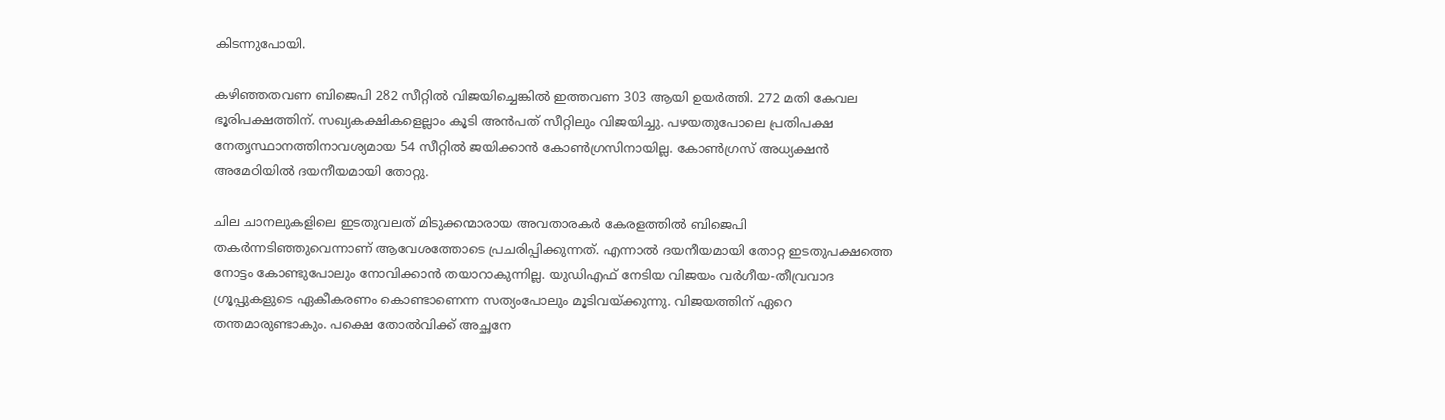കിടന്നുപോയി.

കഴിഞ്ഞതവണ ബിജെപി 282 സീറ്റില്‍ വിജയിച്ചെങ്കില്‍ ഇത്തവണ 303 ആയി ഉയര്‍ത്തി. 272 മതി കേവല ഭൂരിപക്ഷത്തിന്. സഖ്യകക്ഷികളെല്ലാം കൂടി അന്‍പത് സീറ്റിലും വിജയിച്ചു. പഴയതുപോലെ പ്രതിപക്ഷ നേതൃസ്ഥാനത്തിനാവശ്യമായ 54 സീറ്റില്‍ ജയിക്കാന്‍ കോണ്‍ഗ്രസിനായില്ല. കോണ്‍ഗ്രസ് അധ്യക്ഷന്‍ അമേഠിയില്‍ ദയനീയമായി തോറ്റു.

ചില ചാനലുകളിലെ ഇടതുവലത് മിടുക്കന്മാരായ അവതാരകര്‍ കേരളത്തില്‍ ബിജെപി തകര്‍ന്നടിഞ്ഞുവെന്നാണ് ആവേശത്തോടെ പ്രചരിപ്പിക്കുന്നത്. എന്നാല്‍ ദയനീയമായി തോറ്റ ഇടതുപക്ഷത്തെ നോട്ടം കോണ്ടുപോലും നോവിക്കാന്‍ തയാറാകുന്നില്ല. യുഡിഎഫ് നേടിയ വിജയം വര്‍ഗീയ-തീവ്രവാദ ഗ്രൂപ്പുകളുടെ ഏകീകരണം കൊണ്ടാണെന്ന സത്യംപോലും മൂടിവയ്‌ക്കുന്നു. വിജയത്തിന് ഏറെ തന്തമാരുണ്ടാകും. പക്ഷെ തോല്‍വിക്ക് അച്ഛനേ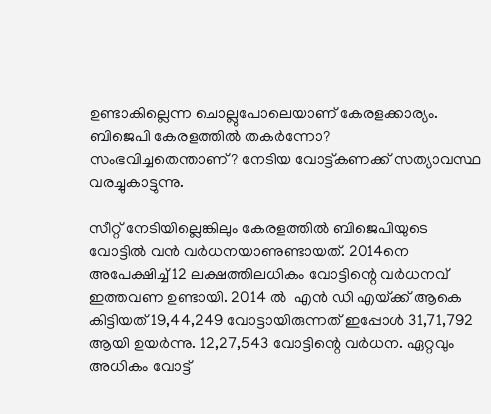ഉണ്ടാകില്ലെന്ന ചൊല്ലുപോലെയാണ് കേരളക്കാര്യം. ബിജെപി കേരളത്തില്‍ തകര്‍ന്നോ? സംഭവിച്ചതെന്താണ്? നേടിയ വോട്ട്കണക്ക് സത്യാവസ്ഥ വരച്ചുകാട്ടുന്നു.

സീറ്റ് നേടിയില്ലെങ്കിലും കേരളത്തില്‍ ബിജെപിയുടെ വോട്ടില്‍ വന്‍ വര്‍ധനയാണുണ്ടായത്. 2014നെ അപേക്ഷിച്ച് 12 ലക്ഷത്തിലധികം വോട്ടിന്റെ വര്‍ധനവ് ഇത്തവണ ഉണ്ടായി. 2014 ല്‍  എന്‍ ഡി എയ്‌ക്ക് ആകെ കിട്ടിയത് 19,44,249 വോട്ടായിരുന്നത് ഇപ്പോള്‍ 31,71,792 ആയി ഉയര്‍ന്നു. 12,27,543 വോട്ടിന്റെ വര്‍ധന. ഏറ്റവും അധികം വോട്ട്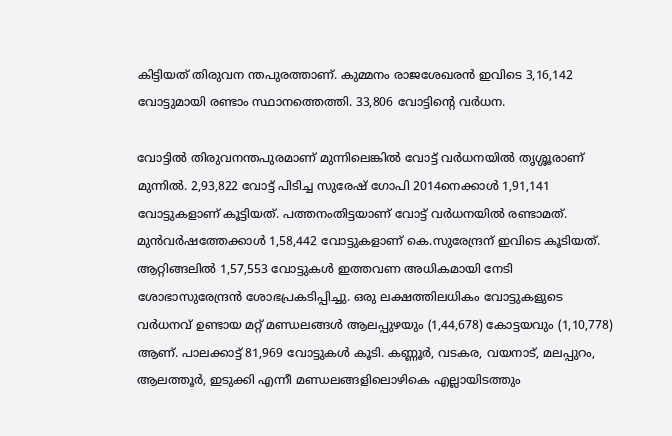കിട്ടിയത് തിരുവന ന്തപുരത്താണ്. കുമ്മനം രാജശേഖരന്‍ ഇവിടെ 3,16,142 വോട്ടുമായി രണ്ടാം സ്ഥാനത്തെത്തി. 33,806 വോട്ടിന്റെ വര്‍ധന.

വോട്ടില്‍ തിരുവനന്തപുരമാണ് മുന്നിലെങ്കില്‍ വോട്ട് വര്‍ധനയില്‍ തൃശ്ശൂരാണ് മുന്നില്‍. 2,93,822 വോട്ട് പിടിച്ച സുരേഷ് ഗോപി 2014നെക്കാള്‍ 1,91,141 വോട്ടുകളാണ് കൂട്ടിയത്. പത്തനംതിട്ടയാണ് വോട്ട് വര്‍ധനയില്‍ രണ്ടാമത്.  മുന്‍വര്‍ഷത്തേക്കാള്‍ 1,58,442 വോട്ടുകളാണ് കെ.സുരേന്ദ്രന് ഇവിടെ കൂടിയത്.  ആറ്റിങ്ങലില്‍ 1,57,553 വോട്ടുകള്‍ ഇത്തവണ അധികമായി നേടി ശോഭാസുരേന്ദ്രന്‍ ശോഭപ്രകടിപ്പിച്ചു. ഒരു ലക്ഷത്തിലധികം വോട്ടുകളുടെ വര്‍ധനവ് ഉണ്ടായ മറ്റ് മണ്ഡലങ്ങള്‍ ആലപ്പുഴയും (1,44,678) കോട്ടയവും (1,10,778) ആണ്. പാലക്കാട്ട് 81,969 വോട്ടുകള്‍ കൂടി. കണ്ണൂര്‍, വടകര, വയനാട്, മലപ്പുറം, ആലത്തൂര്‍, ഇടുക്കി എന്നീ മണ്ഡലങ്ങളിലൊഴികെ എല്ലായിടത്തും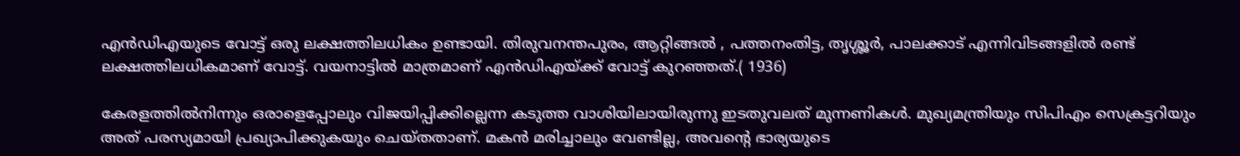എന്‍ഡിഎയുടെ വോട്ട് ഒരു ലക്ഷത്തിലധികം ഉണ്ടായി. തിരുവനന്തപുരം, ആറ്റിങ്ങല്‍ , പത്തനംതിട്ട, തൃശ്ശൂര്‍, പാലക്കാട് എന്നിവിടങ്ങളില്‍ രണ്ട് ലക്ഷത്തിലധികമാണ് വോട്ട്. വയനാട്ടില്‍ മാത്രമാണ് എന്‍ഡിഎയ്‌ക്ക് വോട്ട് കുറഞ്ഞത്.( 1936)

കേരളത്തില്‍നിന്നും ഒരാളെപ്പോലും വിജയിപ്പിക്കില്ലെന്ന കടുത്ത വാശിയിലായിരുന്നു ഇടതുവലത് മുന്നണികള്‍. മുഖ്യമന്ത്രിയും സിപിഎം സെക്രട്ടറിയും അത് പരസ്യമായി പ്രഖ്യാപിക്കുകയും ചെയ്തതാണ്. മകന്‍ മരിച്ചാലും വേണ്ടില്ല, അവന്റെ ഭാര്യയുടെ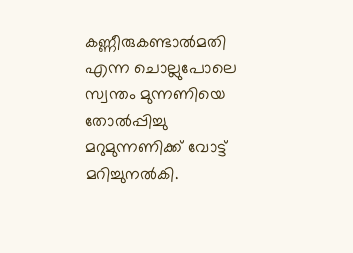കണ്ണീരുകണ്ടാല്‍മതി എന്ന ചൊല്ലുപോലെ സ്വന്തം മുന്നണിയെ തോല്‍പ്പിച്ചു മറുമുന്നണിക്ക് വോട്ട് മറിച്ചുനല്‍കി.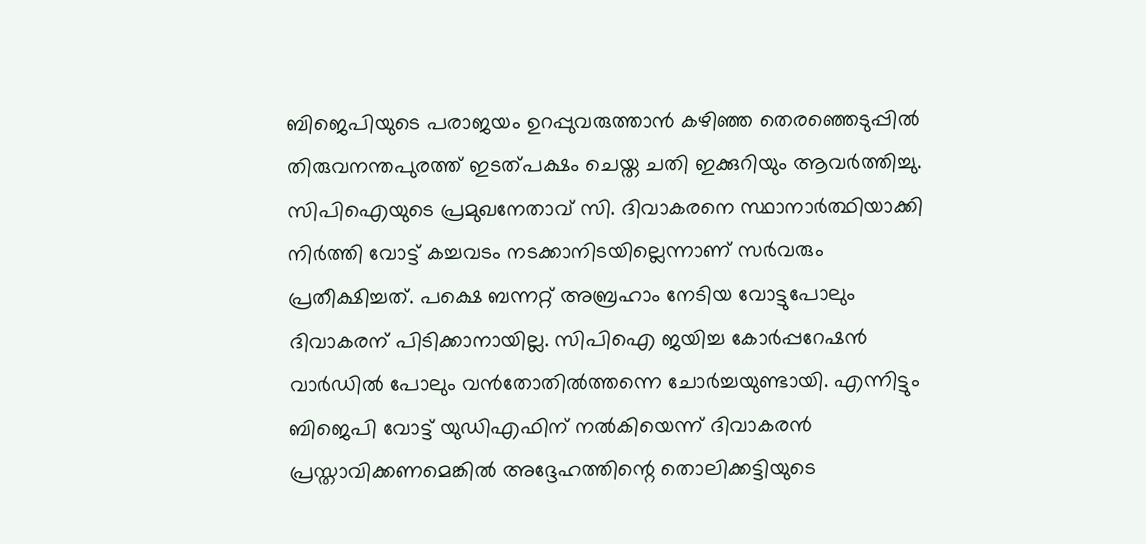ബിജെപിയുടെ പരാജയം ഉറപ്പുവരുത്താന്‍ കഴിഞ്ഞ തെരഞ്ഞെടുപ്പില്‍ തിരുവനന്തപുരത്ത് ഇടത്പക്ഷം ചെയ്ത ചതി ഇക്കുറിയും ആവര്‍ത്തിച്ചു. സിപിഐയുടെ പ്രമുഖനേതാവ് സി. ദിവാകരനെ സ്ഥാനാര്‍ത്ഥിയാക്കി നിര്‍ത്തി വോട്ട് കച്ചവടം നടക്കാനിടയില്ലെന്നാണ് സര്‍വരും പ്രതീക്ഷിച്ചത്. പക്ഷെ ബന്നറ്റ് അബ്രഹാം നേടിയ വോട്ടുപോലും ദിവാകരന് പിടിക്കാനായില്ല. സിപിഐ ജയിച്ച കോര്‍പ്പറേഷന്‍ വാര്‍ഡില്‍ പോലും വന്‍തോതില്‍ത്തന്നെ ചോര്‍ച്ചയുണ്ടായി. എന്നിട്ടും ബിജെപി വോട്ട് യുഡിഎഫിന് നല്‍കിയെന്ന് ദിവാകരന്‍ പ്രസ്താവിക്കണമെങ്കില്‍ അദ്ദേഹത്തിന്റെ തൊലിക്കട്ടിയുടെ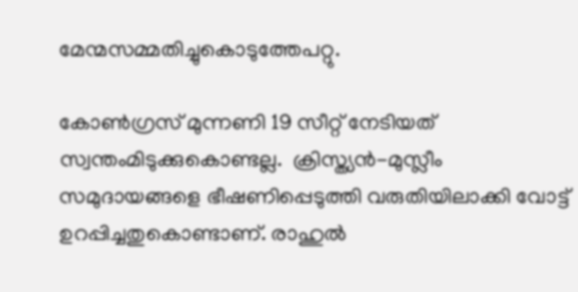മേന്മസമ്മതിച്ചുകൊടുത്തേപറ്റു.

കോണ്‍ഗ്രസ് മുന്നണി 19 സീറ്റ് നേടിയത് സ്വന്തംമിടുക്കുകൊണ്ടല്ല.  ക്രിസ്ത്യന്‍-മുസ്ലീം സമുദായങ്ങളെ ഭീഷണിപ്പെടുത്തി വരുതിയിലാക്കി വോട്ട് ഉറപ്പിച്ചതുകൊണ്ടാണ്. രാഹുല്‍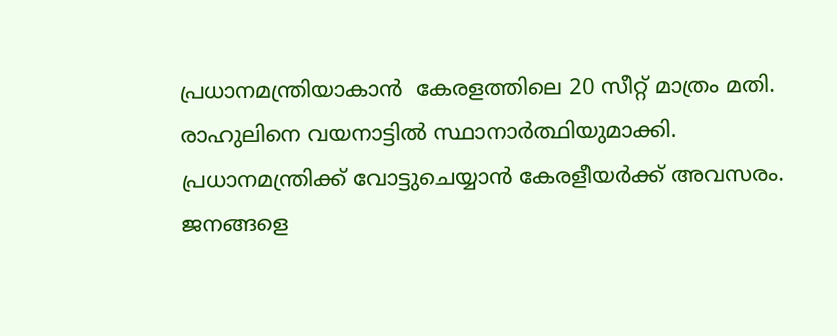പ്രധാനമന്ത്രിയാകാന്‍  കേരളത്തിലെ 20 സീറ്റ് മാത്രം മതി. രാഹുലിനെ വയനാട്ടില്‍ സ്ഥാനാര്‍ത്ഥിയുമാക്കി. പ്രധാനമന്ത്രിക്ക് വോട്ടുചെയ്യാന്‍ കേരളീയര്‍ക്ക് അവസരം. ജനങ്ങളെ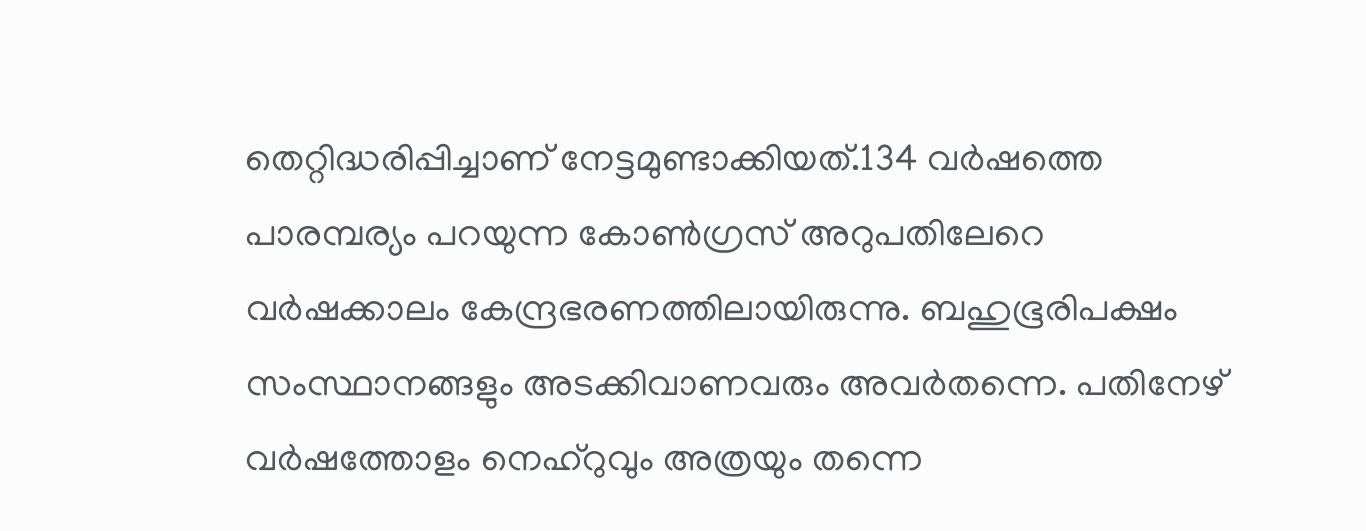തെറ്റിദ്ധരിപ്പിച്ചാണ് നേട്ടമുണ്ടാക്കിയത്.134 വര്‍ഷത്തെ പാരമ്പര്യം പറയുന്ന കോണ്‍ഗ്രസ് അറുപതിലേറെ വര്‍ഷക്കാലം കേന്ദ്രഭരണത്തിലായിരുന്നു. ബഹുഭൂരിപക്ഷം സംസ്ഥാനങ്ങളും അടക്കിവാണവരും അവര്‍തന്നെ. പതിനേഴ് വര്‍ഷത്തോളം നെഹ്റുവും അത്രയും തന്നെ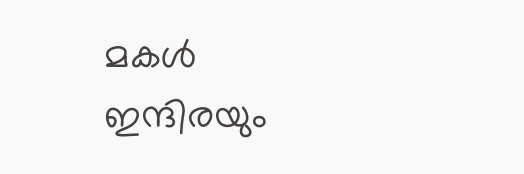മകള്‍ ഇന്ദിരയും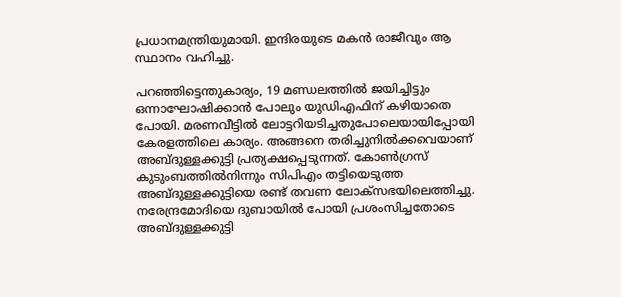പ്രധാനമന്ത്രിയുമായി. ഇന്ദിരയുടെ മകന്‍ രാജീവും ആ സ്ഥാനം വഹിച്ചു.

പറഞ്ഞിട്ടെന്തുകാര്യം, 19 മണ്ഡലത്തില്‍ ജയിച്ചിട്ടും ഒന്നാഘോഷിക്കാന്‍ പോലും യുഡിഎഫിന് കഴിയാതെ പോയി. മരണവീട്ടില്‍ ലോട്ടറിയടിച്ചതുപോലെയായിപ്പോയി കേരളത്തിലെ കാര്യം. അങ്ങനെ തരിച്ചുനില്‍ക്കവെയാണ് അബ്ദുള്ളക്കുട്ടി പ്രത്യക്ഷപ്പെടുന്നത്. കോണ്‍ഗ്രസ് കുടുംബത്തില്‍നിന്നും സിപിഎം തട്ടിയെടുത്ത അബ്ദുള്ളക്കുട്ടിയെ രണ്ട് തവണ ലോക്‌സഭയിലെത്തിച്ചു. നരേന്ദ്രമോദിയെ ദുബായില്‍ പോയി പ്രശംസിച്ചതോടെ അബ്ദുള്ളക്കുട്ടി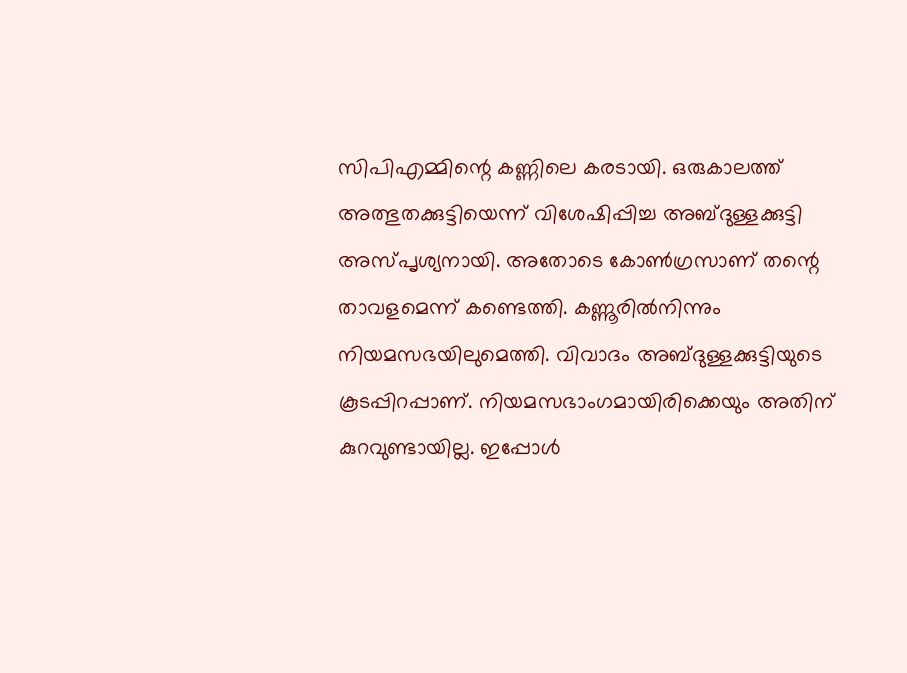സിപിഎമ്മിന്റെ കണ്ണിലെ കരടായി. ഒരുകാലത്ത് അത്ഭുതക്കുട്ടിയെന്ന് വിശേഷിപ്പിച്ച അബ്ദുള്ളക്കുട്ടി അസ്പൃശ്യനായി. അതോടെ കോണ്‍ഗ്രസാണ് തന്റെ താവളമെന്ന് കണ്ടെത്തി. കണ്ണൂരില്‍നിന്നും നിയമസഭയിലുമെത്തി. വിവാദം അബ്ദുള്ളക്കുട്ടിയുടെ കൂടപ്പിറപ്പാണ്. നിയമസഭാംഗമായിരിക്കെയും അതിന് കുറവുണ്ടായില്ല. ഇപ്പോള്‍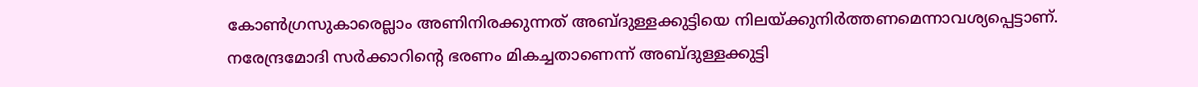കോണ്‍ഗ്രസുകാരെല്ലാം അണിനിരക്കുന്നത് അബ്ദുള്ളക്കുട്ടിയെ നിലയ്‌ക്കുനിര്‍ത്തണമെന്നാവശ്യപ്പെട്ടാണ്. നരേന്ദ്രമോദി സര്‍ക്കാറിന്റെ ഭരണം മികച്ചതാണെന്ന് അബ്ദുള്ളക്കുട്ടി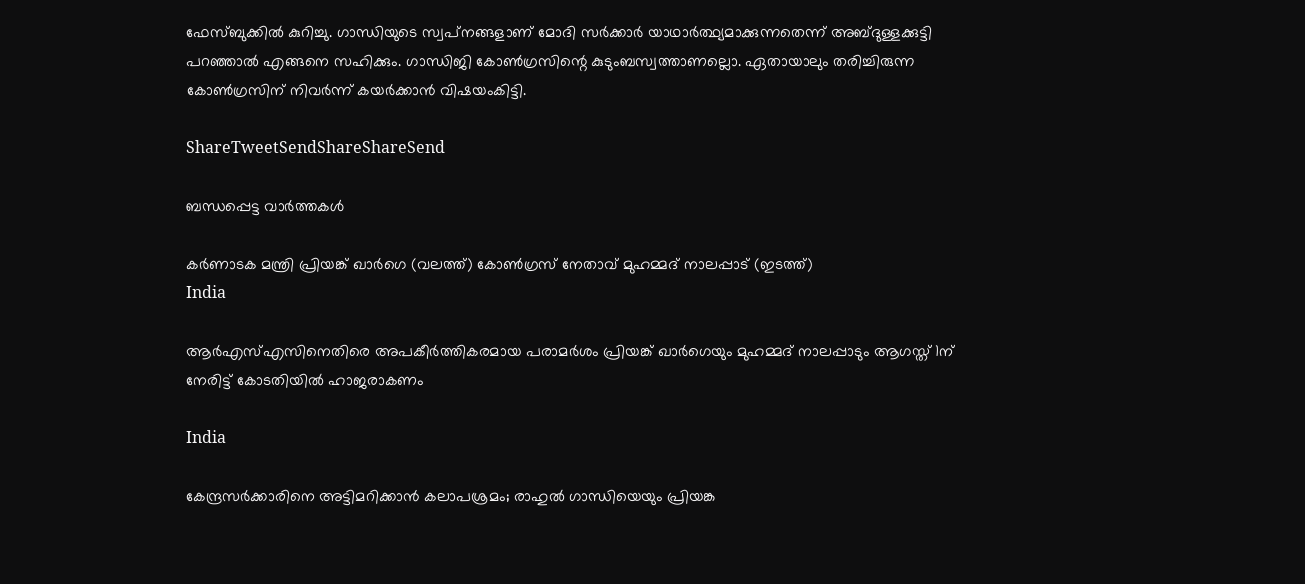ഫേസ്ബുക്കില്‍ കുറിച്ചു. ഗാന്ധിയുടെ സ്വപ്‌നങ്ങളാണ് മോദി സര്‍ക്കാര്‍ യാഥാര്‍ത്ഥ്യമാക്കുന്നതെന്ന് അബ്ദുള്ളക്കുട്ടി പറഞ്ഞാല്‍ എങ്ങനെ സഹിക്കും. ഗാന്ധിജി കോണ്‍ഗ്രസിന്റെ കുടുംബസ്വത്താണല്ലൊ. ഏതായാലും തരിച്ചിരുന്ന കോണ്‍ഗ്രസിന് നിവര്‍ന്ന് കയര്‍ക്കാന്‍ വിഷയംകിട്ടി.

ShareTweetSendShareShareSend

ബന്ധപ്പെട്ട വാര്‍ത്തകള്‍

കർണാടക മന്ത്രി പ്രിയങ്ക് ഖാർഗെ (വലത്ത്) കോൺഗ്രസ് നേതാവ് മുഹമ്മദ് നാലപ്പാട് (ഇടത്ത്)
India

ആര്‍എസ്എസിനെതിരെ അപകീര്‍ത്തികരമായ പരാമര്‍ശം പ്രിയങ്ക് ഖാര്‍ഗെയും മുഹമ്മദ് നാലപ്പാടും ആഗസ്ത് 1ന് നേരിട്ട് കോടതിയില്‍ ഹാജരാകണം

India

കേന്ദ്രസര്‍ക്കാരിനെ അട്ടിമറിക്കാന്‍ കലാപശ്രമം; രാഹുല്‍ ഗാന്ധിയെയും പ്രിയങ്ക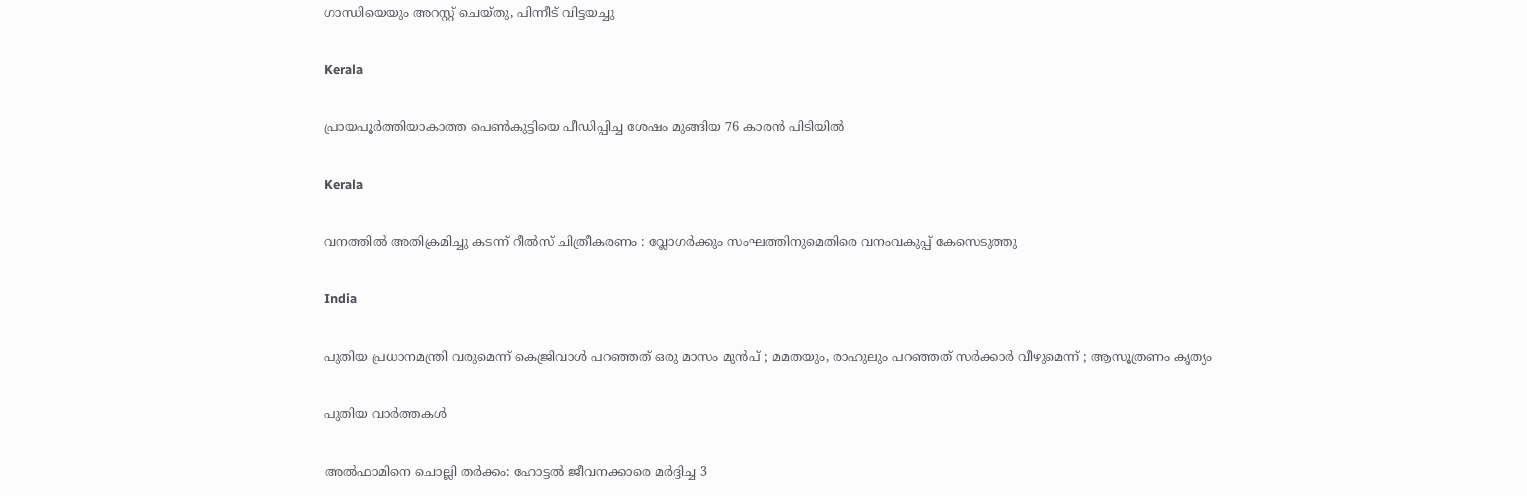ഗാന്ധിയെയും അറസ്റ്റ് ചെയ്തു, പിന്നീട് വിട്ടയച്ചു

Kerala

പ്രായപൂര്‍ത്തിയാകാത്ത പെണ്‍കുട്ടിയെ പീഡിപ്പിച്ച ശേഷം മുങ്ങിയ 76 കാരന്‍ പിടിയില്‍

Kerala

വനത്തില്‍ അതിക്രമിച്ചു കടന്ന് റീല്‍സ് ചിത്രീകരണം : വ്ലോഗര്‍ക്കും സംഘത്തിനുമെതിരെ വനംവകുപ്പ് കേസെടുത്തു

India

പുതിയ പ്രധാനമന്ത്രി വരുമെന്ന് കെജ്രിവാൾ പറഞ്ഞത് ഒരു മാസം മുൻപ് ; മമതയും, രാഹുലും പറഞ്ഞത് സർക്കാർ വീഴുമെന്ന് ; ആസൂത്രണം കൃത്യം

പുതിയ വാര്‍ത്തകള്‍

അല്‍ഫാമിനെ ചൊല്ലി തര്‍ക്കം: ഹോട്ടല്‍ ജീവനക്കാരെ മര്‍ദ്ദിച്ച 3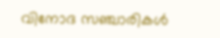വിനോദ സഞ്ചാരികള്‍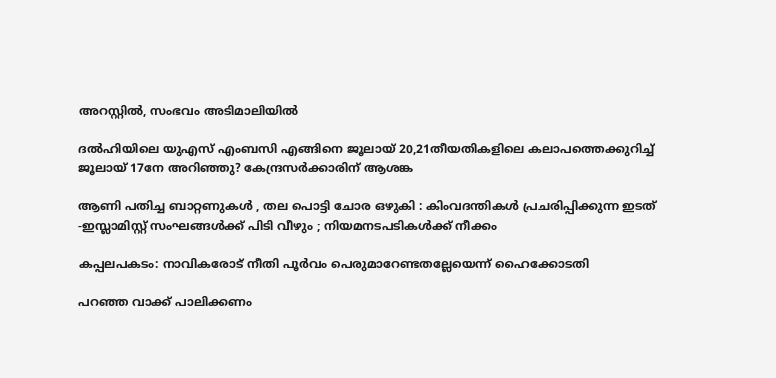അറസ്റ്റില്‍, സംഭവം അടിമാലിയില്‍

ദല്‍ഹിയിലെ യുഎസ് എംബസി എങ്ങിനെ ജൂലായ് 20,21തീയതികളിലെ കലാപത്തെക്കുറിച്ച് ജൂലായ് 17നേ അറിഞ്ഞു? കേന്ദ്രസര്‍ക്കാരിന് ആശങ്ക

ആണി പതിച്ച ബാറ്റണുകൾ , തല പൊട്ടി ചോര ഒഴുകി : കിംവദന്തികൾ പ്രചരിപ്പിക്കുന്ന ഇടത് -ഇസ്ലാമിസ്റ്റ് സംഘങ്ങൾക്ക് പിടി വീഴും ; നിയമനടപടികൾക്ക് നീക്കം

കപ്പലപകടം: നാവികരോട് നീതി പൂര്‍വം പെരുമാറേണ്ടതല്ലേയെന്ന് ഹൈക്കോടതി

പറഞ്ഞ വാക്ക് പാലിക്കണം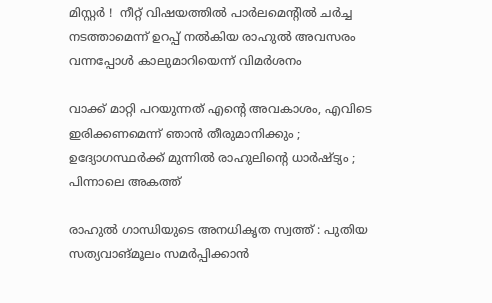മിസ്റ്റർ !  നീറ്റ് വിഷയത്തിൽ പാർലമെന്റിൽ ചർച്ച നടത്താമെന്ന് ഉറപ്പ് നൽകിയ രാഹുൽ അവസരം വന്നപ്പോൾ കാലുമാറിയെന്ന് വിമർശനം

വാക്ക് മാറ്റി പറയുന്നത് എന്റെ അവകാശം, എവിടെ ഇരിക്കണമെന്ന് ഞാൻ തീരുമാനിക്കും ; ഉദ്യോഗസ്ഥർക്ക് മുന്നിൽ രാഹുലിന്റെ ധാർഷ്ട്യം ; പിന്നാലെ അകത്ത്

രാഹുല്‍ ഗാന്ധിയുടെ അനധികൃത സ്വത്ത് : പുതിയ സത്യവാങ്മൂലം സമര്‍പ്പിക്കാന്‍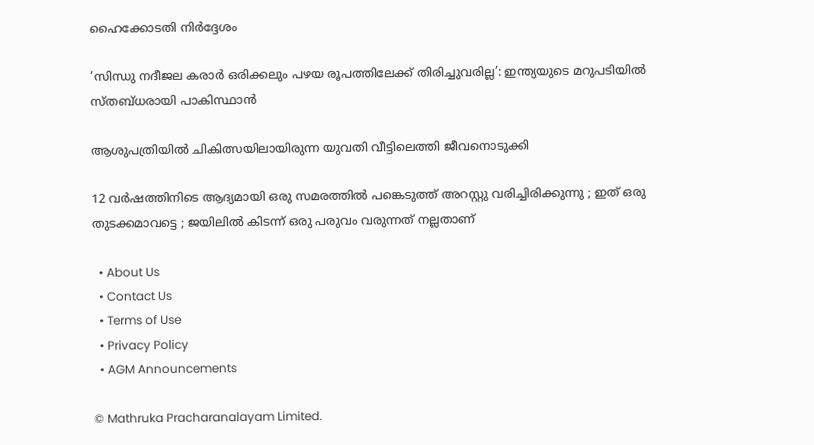ഹൈക്കോടതി നിര്‍ദ്ദേശം

‘സിന്ധു നദീജല കരാർ ഒരിക്കലും പഴയ രൂപത്തിലേക്ക് തിരിച്ചുവരില്ല’: ഇന്ത്യയുടെ മറുപടിയിൽ സ്തബ്ധരായി പാകിസ്ഥാൻ

ആശുപത്രിയില്‍ ചികിത്സയിലായിരുന്ന യുവതി വീട്ടിലെത്തി ജീവനൊടുക്കി

12 വർഷത്തിനിടെ ആദ്യമായി ഒരു സമരത്തിൽ പങ്കെടുത്ത് അറസ്റ്റു വരിച്ചിരിക്കുന്നു ; ഇത് ഒരു തുടക്കമാവട്ടെ ; ജയിലിൽ കിടന്ന് ഒരു പരുവം വരുന്നത് നല്ലതാണ്

  • About Us
  • Contact Us
  • Terms of Use
  • Privacy Policy
  • AGM Announcements

© Mathruka Pracharanalayam Limited.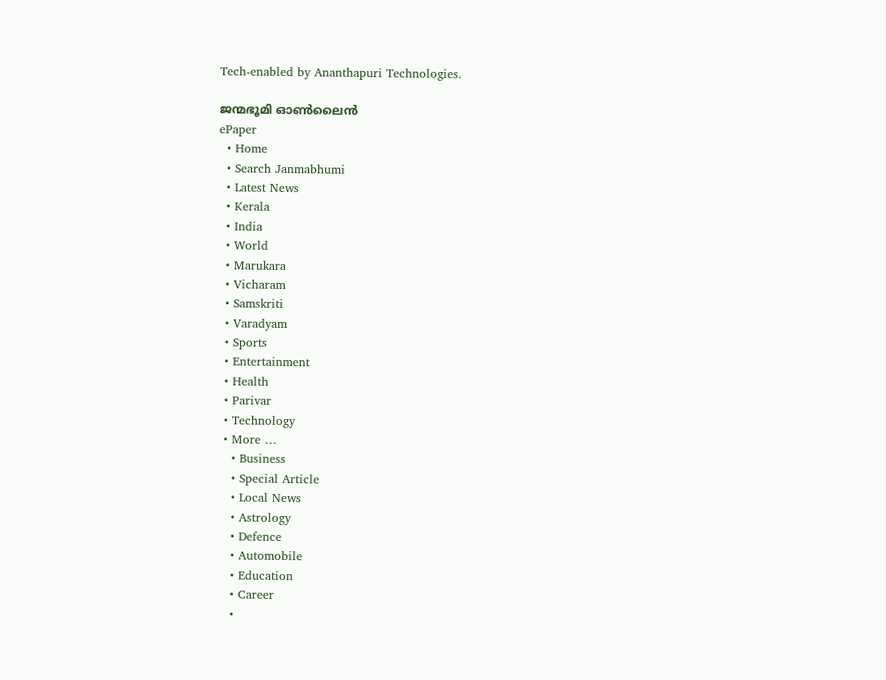Tech-enabled by Ananthapuri Technologies.

ജന്മഭൂമി ഓണ്‍ലൈന്‍
ePaper
  • Home
  • Search Janmabhumi
  • Latest News
  • Kerala
  • India
  • World
  • Marukara
  • Vicharam
  • Samskriti
  • Varadyam
  • Sports
  • Entertainment
  • Health
  • Parivar
  • Technology
  • More …
    • Business
    • Special Article
    • Local News
    • Astrology
    • Defence
    • Automobile
    • Education
    • Career
    •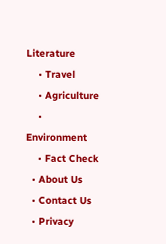Literature
    • Travel
    • Agriculture
    • Environment
    • Fact Check
  • About Us
  • Contact Us
  • Privacy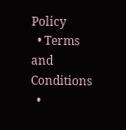Policy
  • Terms and Conditions
  •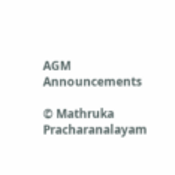AGM Announcements

© Mathruka Pracharanalayam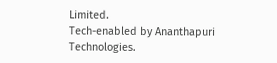Limited.
Tech-enabled by Ananthapuri Technologies.